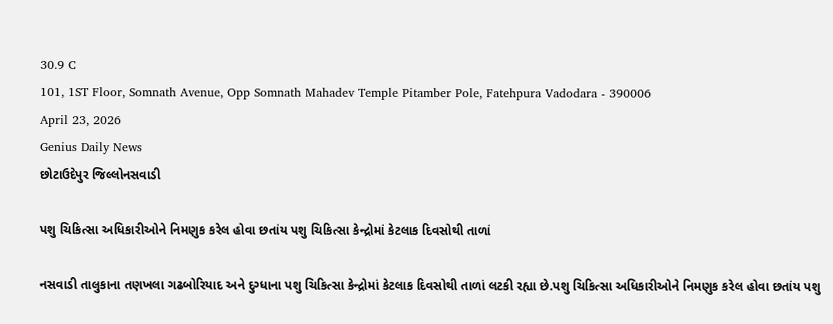30.9 C
101, 1ST Floor, Somnath Avenue, Opp Somnath Mahadev Temple Pitamber Pole, Fatehpura Vadodara - 390006
April 23, 2026
Genius Daily News
છોટાઉદેપુર જિલ્લોનસવાડી

પશુ ચિકિત્સા અધિકારીઓને નિમણુક કરેલ હોવા છતાંય પશુ ચિકિત્સા કેન્દ્રોમાં કેટલાક દિવસોથી તાળાં

નસવાડી તાલુકાના તણખલા ગઢબોરિયાદ અને દુગ્ધાના પશુ ચિકિત્સા કેન્દ્રોમાં કેટલાક દિવસોથી તાળાં લટકી રહ્યા છે.પશુ ચિકિત્સા અધિકારીઓને નિમણુક કરેલ હોવા છતાંય પશુ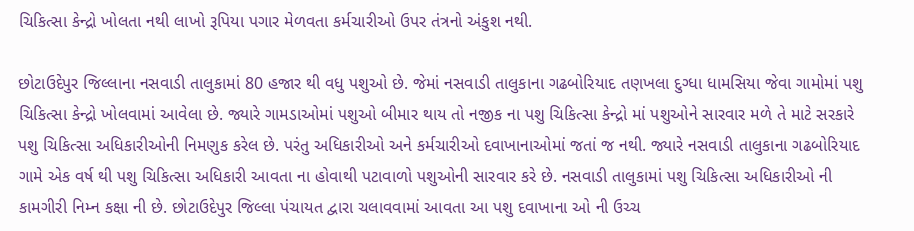ચિકિત્સા કેન્દ્રો ખોલતા નથી લાખો રૂપિયા પગાર મેળવતા કર્મચારીઓ ઉપર તંત્રનો અંકુશ નથી.

છોટાઉદેપુર જિલ્લાના નસવાડી તાલુકામાં 80 હજાર થી વધુ પશુઓ છે. જેમાં નસવાડી તાલુકાના ગઢબોરિયાદ તણખલા દુગ્ધા ધામસિયા જેવા ગામોમાં પશુ ચિકિત્સા કેન્દ્રો ખોલવામાં આવેલા છે. જ્યારે ગામડાઓમાં પશુઓ બીમાર થાય તો નજીક ના પશુ ચિકિત્સા કેન્દ્રો માં પશુઓને સારવાર મળે તે માટે સરકારે પશુ ચિકિત્સા અધિકારીઓની નિમણુક કરેલ છે. પરંતુ અધિકારીઓ અને કર્મચારીઓ દવાખાનાઓમાં જતાં જ નથી. જ્યારે નસવાડી તાલુકાના ગઢબોરિયાદ ગામે એક વર્ષ થી પશુ ચિકિત્સા અધિકારી આવતા ના હોવાથી પટાવાળો પશુઓની સારવાર કરે છે. નસવાડી તાલુકામાં પશુ ચિકિત્સા અધિકારીઓ ની કામગીરી નિમ્ન કક્ષા ની છે. છોટાઉદેપુર જિલ્લા પંચાયત દ્વારા ચલાવવામાં આવતા આ પશુ દવાખાના ઓ ની ઉચ્ચ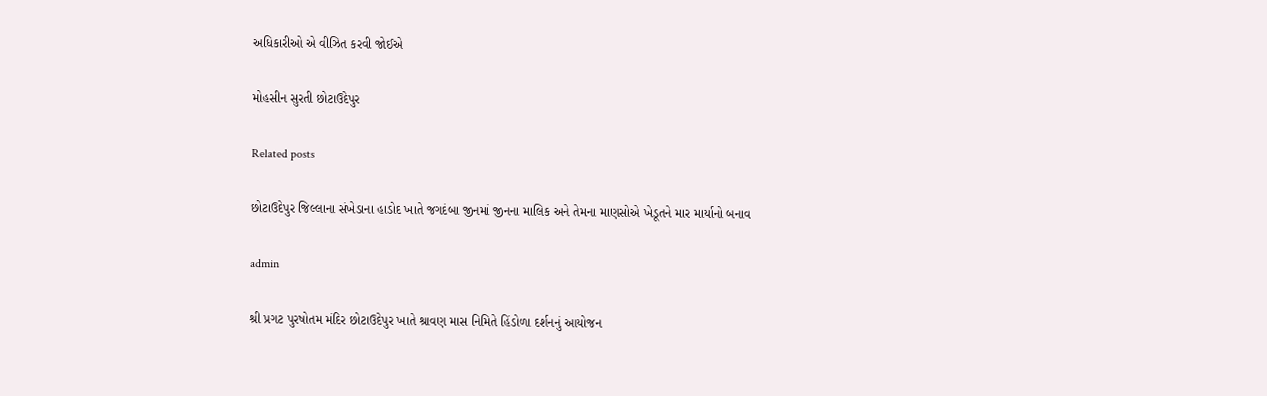અધિકારીઓ એ વીઝિત કરવી જોઈએ

મોહસીન સુરતી છોટાઉદેપુર

Related posts

છોટાઉદેપુર જિલ્લાના સંખેડાના હાડોદ ખાતે જગદંબા જીનમાં જીનના માલિક અને તેમના માણસોએ ખેડૂતને માર માર્યાનો બનાવ

admin

શ્રી પ્રગટ પુરષોતમ મંદિર છોટાઉદેપુર ખાતે શ્રાવણ માસ નિમિતે હિંડોળા દર્શનનું આયોજન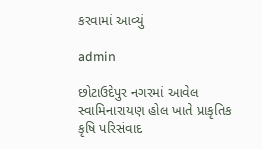કરવામાં આવ્યું

admin

છોટાઉદેપુર નગરમાં આવેલ સ્વામિનારાયણ હોલ ખાતે પ્રાકૃતિક કૃષિ પરિસંવાદ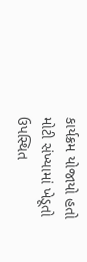કાર્યક્રમ યોજાયો હતો મોટી સંખ્યામાં ખેડૂતો ઉપસ્થિત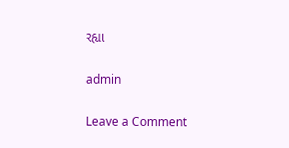રહ્યા

admin

Leave a Comment